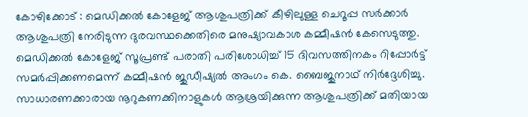കോഴിക്കോട് : മെഡിക്കൽ കോളേജ് ആശുപത്രിക്ക് കീഴിലുള്ള ചെറൂപ്പ സർക്കാർ ആശുപത്രി നേരിടുന്ന ദുരവസ്ഥക്കെതിരെ മനുഷ്യാവകാശ കമ്മീഷൻ കേസെടുത്തു. മെഡിക്കൽ കോളേജ് സൂപ്രണ്ട് പരാതി പരിശോധിച്ച് 15 ദിവസത്തിനകം റിപ്പോർട്ട് സമർപ്പിക്കണമെന്ന് കമ്മീഷൻ ജുഡീഷ്യൽ അംഗം കെ. ബൈജുനാഥ് നിർദ്ദേശിച്ചു.
സാധാരണക്കാരായ നൂറുകണക്കിനാളുകൾ ആശ്രയിക്കുന്ന ആശുപത്രിക്ക് മതിയായ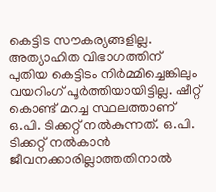കെട്ടിട സൗകര്യങ്ങളില്ല. അത്യാഹിത വിഭാഗത്തിന് പുതിയ കെട്ടിടം നിർമ്മിച്ചെങ്കിലും വയറിംഗ് പൂർത്തിയായിട്ടില്ല. ഷീറ്റ് കൊണ്ട് മറച്ച സ്ഥലത്താണ് ഒ.പി. ടിക്കറ്റ് നൽകുന്നത്. ഒ.പി. ടിക്കറ്റ് നൽകാൻ ജീവനക്കാരില്ലാത്തതിനാൽ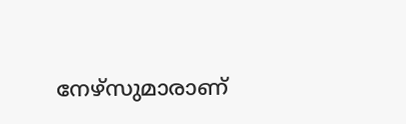നേഴ്സുമാരാണ്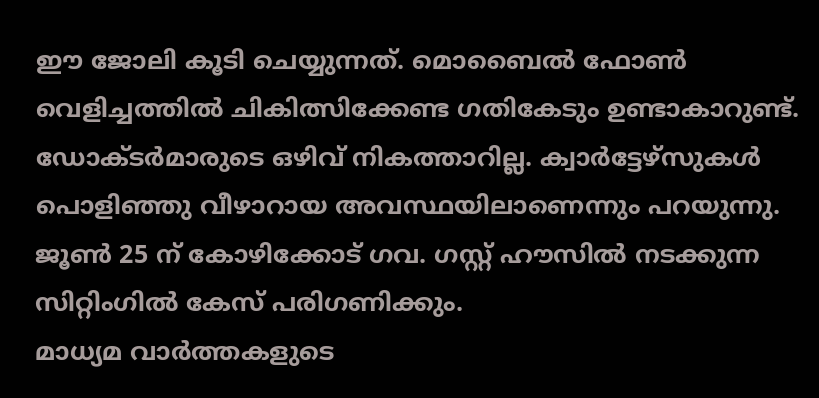ഈ ജോലി കൂടി ചെയ്യുന്നത്. മൊബൈൽ ഫോൺ വെളിച്ചത്തിൽ ചികിത്സിക്കേണ്ട ഗതികേടും ഉണ്ടാകാറുണ്ട്. ഡോക്ടർമാരുടെ ഒഴിവ് നികത്താറില്ല. ക്വാർട്ടേഴ്സുകൾ പൊളിഞ്ഞു വീഴാറായ അവസ്ഥയിലാണെന്നും പറയുന്നു. ജൂൺ 25 ന് കോഴിക്കോട് ഗവ. ഗസ്റ്റ് ഹൗസിൽ നടക്കുന്ന സിറ്റിംഗിൽ കേസ് പരിഗണിക്കും.
മാധ്യമ വാർത്തകളുടെ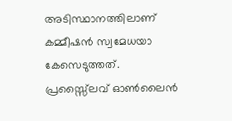അടിസ്ഥാനത്തിലാണ് കമ്മീഷൻ സ്വമേധയാ കേസെടുത്തത്.
പ്രസ്സ്ലൈവ് ഓൺലൈൻ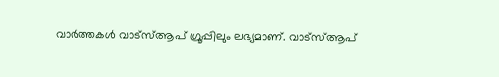വാർത്തകൾ വാട്സ്ആപ് ഗ്രൂപ്പിലും ലഭ്യമാണ്. വാട്സ്ആപ്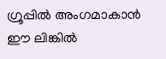ഗ്രൂപ്പിൽ അംഗമാകാൻ ഈ ലിങ്കിൽ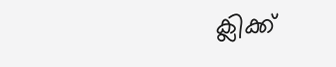ക്ലിക്ക്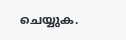ചെയ്യുക.